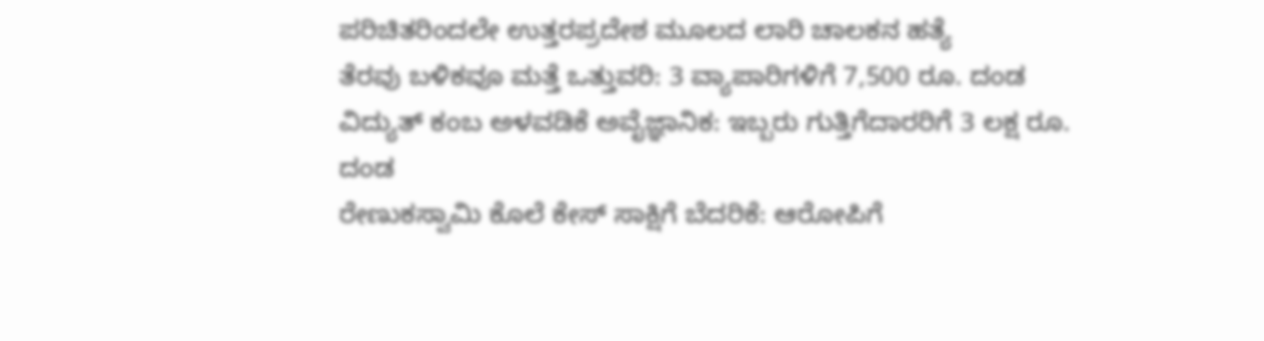ಪರಿಚಿತರಿಂದಲೇ ಉತ್ತರಪ್ರದೇಶ ಮೂಲದ ಲಾರಿ ಚಾಲಕನ ಹತ್ಯೆ
ತೆರವು ಬಳಿಕವೂ ಮತ್ತೆ ಒತ್ತುವರಿ: 3 ವ್ಯಾಪಾರಿಗಳಿಗೆ 7,500 ರೂ. ದಂಡ
ವಿದ್ಯುತ್ ಕಂಬ ಅಳವಡಿಕೆ ಅವೈಜ್ಞಾನಿಕ: ಇಬ್ಬರು ಗುತ್ತಿಗೆದಾರರಿಗೆ 3 ಲಕ್ಷ ರೂ. ದಂಡ
ರೇಣುಕಸ್ವಾಮಿ ಕೊಲೆ ಕೇಸ್ ಸಾಕ್ಷಿಗೆ ಬೆದರಿಕೆ: ಆರೋಪಿಗೆ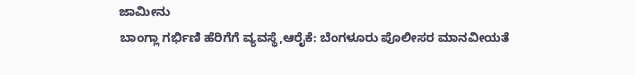ಜಾಮೀನು
ಬಾಂಗ್ಲಾ ಗರ್ಭಿಣಿ ಹೆರಿಗೆಗೆ ವ್ಯವಸ್ಥೆ,ಆರೈಕೆ: ಬೆಂಗಳೂರು ಪೊಲೀಸರ ಮಾನವೀಯತೆ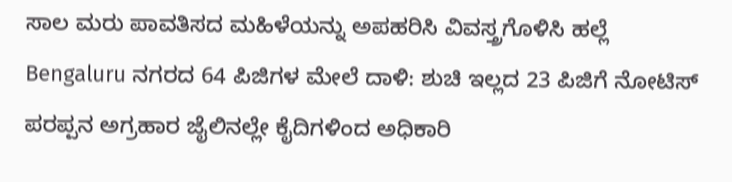ಸಾಲ ಮರು ಪಾವತಿಸದ ಮಹಿಳೆಯನ್ನು ಅಪಹರಿಸಿ ವಿವಸ್ತ್ರಗೊಳಿಸಿ ಹಲ್ಲೆ
Bengaluru ನಗರದ 64 ಪಿಜಿಗಳ ಮೇಲೆ ದಾಳಿ: ಶುಚಿ ಇಲ್ಲದ 23 ಪಿಜಿಗೆ ನೋಟಿಸ್
ಪರಪ್ಪನ ಅಗ್ರಹಾರ ಜೈಲಿನಲ್ಲೇ ಕೈದಿಗಳಿಂದ ಅಧಿಕಾರಿ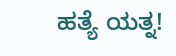ಹತ್ಯೆ ಯತ್ನ!